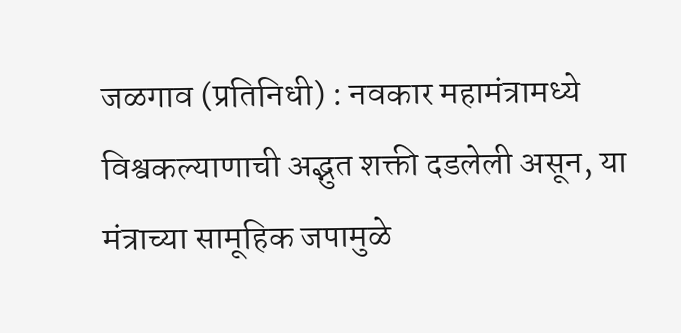जळगाव (प्रतिनिधी) : नवकार महामंत्रामध्ये विश्वकल्याणाची अद्भुत शक्ती दडलेली असून, या मंत्राच्या सामूहिक जपामुळे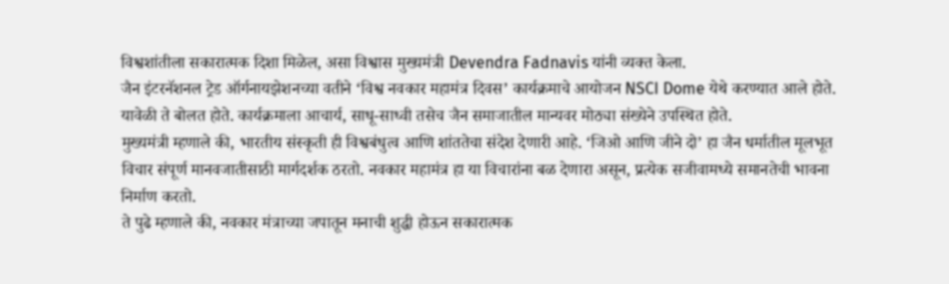विश्वशांतीला सकारात्मक दिशा मिळेल, असा विश्वास मुख्यमंत्री Devendra Fadnavis यांनी व्यक्त केला.
जैन इंटरनॅशनल ट्रेड ऑर्गनायझेशनच्या वतीने ‘विश्व नवकार महामंत्र दिवस’ कार्यक्रमाचे आयोजन NSCI Dome येथे करण्यात आले होते. यावेळी ते बोलत होते. कार्यक्रमाला आचार्य, साधू-साध्वी तसेच जैन समाजातील मान्यवर मोठ्या संख्येने उपस्थित होते.
मुख्यमंत्री म्हणाले की, भारतीय संस्कृती ही विश्वबंधुत्व आणि शांततेचा संदेश देणारी आहे. ‘जिओ आणि जीने दो’ हा जैन धर्मातील मूलभूत विचार संपूर्ण मानवजातीसाठी मार्गदर्शक ठरतो. नवकार महामंत्र हा या विचारांना बळ देणारा असून, प्रत्येक सजीवामध्ये समानतेची भावना निर्माण करतो.
ते पुढे म्हणाले की, नवकार मंत्राच्या जपातून मनाची शुद्धी होऊन सकारात्मक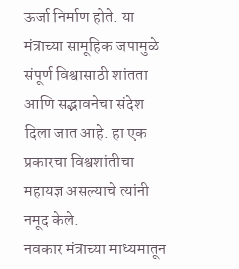ऊर्जा निर्माण होते. या मंत्राच्या सामूहिक जपामुळे संपूर्ण विश्वासाठी शांतता आणि सद्भावनेचा संदेश दिला जात आहे. हा एक प्रकारचा विश्वशांतीचा महायज्ञ असल्याचे त्यांनी नमूद केले.
नवकार मंत्राच्या माध्यमातून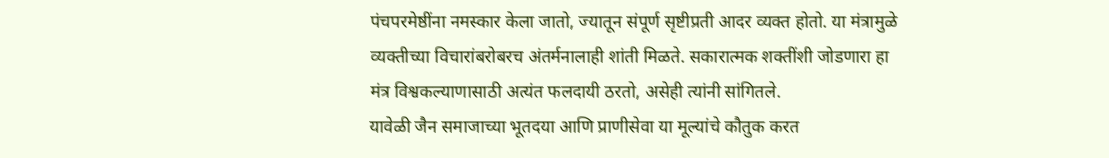पंचपरमेष्ठींना नमस्कार केला जातो, ज्यातून संपूर्ण सृष्टीप्रती आदर व्यक्त होतो. या मंत्रामुळे व्यक्तीच्या विचारांबरोबरच अंतर्मनालाही शांती मिळते. सकारात्मक शक्तींशी जोडणारा हा मंत्र विश्वकल्याणासाठी अत्यंत फलदायी ठरतो, असेही त्यांनी सांगितले.
यावेळी जैन समाजाच्या भूतदया आणि प्राणीसेवा या मूल्यांचे कौतुक करत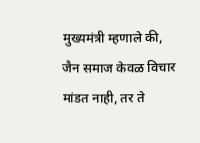मुख्यमंत्री म्हणाले की, जैन समाज केवळ विचार मांडत नाही, तर ते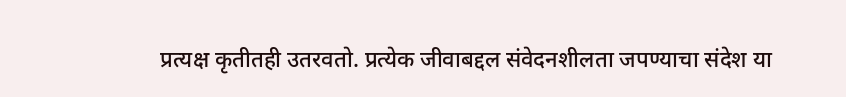प्रत्यक्ष कृतीतही उतरवतो. प्रत्येक जीवाबद्दल संवेदनशीलता जपण्याचा संदेश या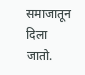समाजातून दिला जातो.